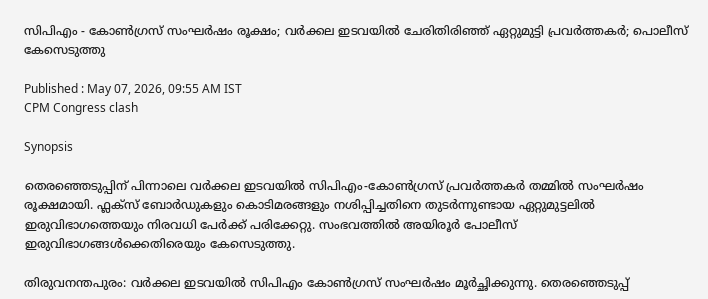സിപിഎം - കോൺഗ്രസ് സംഘർഷം രൂക്ഷം; വർക്കല ഇടവയിൽ ചേരിതിരിഞ്ഞ് ഏറ്റുമുട്ടി പ്രവർത്തകർ; പൊലീസ് കേസെടുത്തു

Published : May 07, 2026, 09:55 AM IST
CPM Congress clash

Synopsis

തെരഞ്ഞെടുപ്പിന് പിന്നാലെ വർക്കല ഇടവയിൽ സിപിഎം-കോൺഗ്രസ് പ്രവർത്തകർ തമ്മിൽ സംഘർഷം രൂക്ഷമായി. ഫ്ലക്സ് ബോർഡുകളും കൊടിമരങ്ങളും നശിപ്പിച്ചതിനെ തുടർന്നുണ്ടായ ഏറ്റുമുട്ടലിൽ ഇരുവിഭാഗത്തെയും നിരവധി പേർക്ക് പരിക്കേറ്റു. സംഭവത്തിൽ അയിരൂർ പോലീസ് ഇരുവിഭാഗങ്ങൾക്കെതിരെയും കേസെടുത്തു.

തിരുവനന്തപുരം: വർക്കല ഇടവയിൽ സിപിഎം കോൺഗ്രസ് സംഘർഷം മൂർച്ഛിക്കുന്നു. തെരഞ്ഞെടുപ്പ്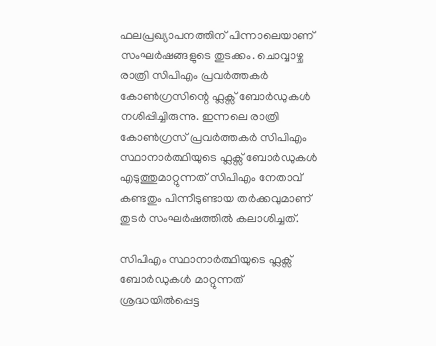ഫലപ്രഖ്യാപനത്തിന് പിന്നാലെയാണ് സംഘർഷങ്ങളുടെ തുടക്കം. ചൊവ്വാഴ്ച രാത്രി സിപിഎം പ്രവർത്തകർ കോൺഗ്രസിന്റെ ഫ്ലക്സ് ബോർഡുകൾ നശിപ്പിച്ചിരുന്നു. ഇന്നലെ രാത്രി കോൺഗ്രസ് പ്രവർത്തകർ സിപിഎം സ്ഥാനാർത്ഥിയുടെ ഫ്ലക്സ് ബോർഡുകൾ എടുത്തുമാറ്റുന്നത് സിപിഎം നേതാവ് കണ്ടതും പിന്നീടുണ്ടായ തർക്കവുമാണ് തുടർ സംഘർഷത്തിൽ കലാശിച്ചത്.

സിപിഎം സ്ഥാനാർത്ഥിയുടെ ഫ്ലക്സ് ബോർഡുകൾ മാറ്റുന്നത് ശ്രദ്ധയിൽപ്പെട്ട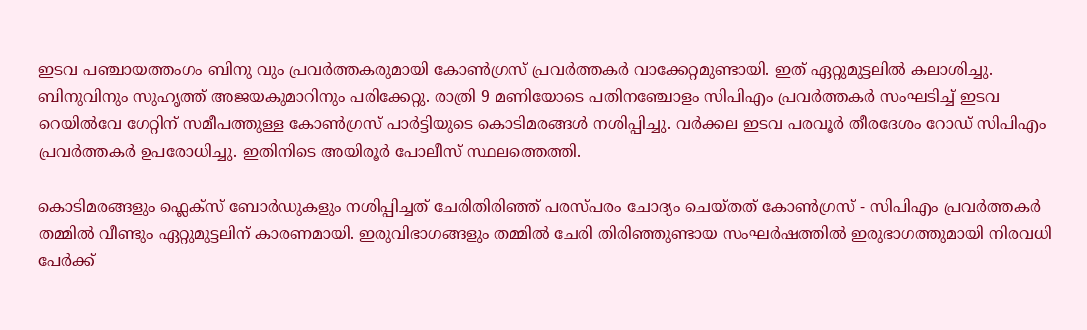ഇടവ പഞ്ചായത്തംഗം ബിനു വും പ്രവർത്തകരുമായി കോൺഗ്രസ് പ്രവർത്തകർ വാക്കേറ്റമുണ്ടായി. ഇത് ഏറ്റുമുട്ടലിൽ കലാശിച്ചു. ബിനുവിനും സുഹൃത്ത് അജയകുമാറിനും പരിക്കേറ്റു. രാത്രി 9 മണിയോടെ പതിനഞ്ചോളം സിപിഎം പ്രവർത്തകർ സംഘടിച്ച് ഇടവ റെയിൽവേ ഗേറ്റിന് സമീപത്തുള്ള കോൺഗ്രസ് പാർട്ടിയുടെ കൊടിമരങ്ങൾ നശിപ്പിച്ചു. വർക്കല ഇടവ പരവൂർ തീരദേശം റോഡ് സിപിഎം പ്രവർത്തകർ ഉപരോധിച്ചു. ഇതിനിടെ അയിരൂർ പോലീസ് സ്ഥലത്തെത്തി.

കൊടിമരങ്ങളും ഫ്ലെക്സ് ബോർഡുകളും നശിപ്പിച്ചത് ചേരിതിരിഞ്ഞ് പരസ്പരം ചോദ്യം ചെയ്തത് കോൺഗ്രസ് - സിപിഎം പ്രവർത്തകർ തമ്മിൽ വീണ്ടും ഏറ്റുമുട്ടലിന് കാരണമായി. ഇരുവിഭാഗങ്ങളും തമ്മിൽ ചേരി തിരിഞ്ഞുണ്ടായ സംഘർഷത്തിൽ ഇരുഭാഗത്തുമായി നിരവധി പേർക്ക്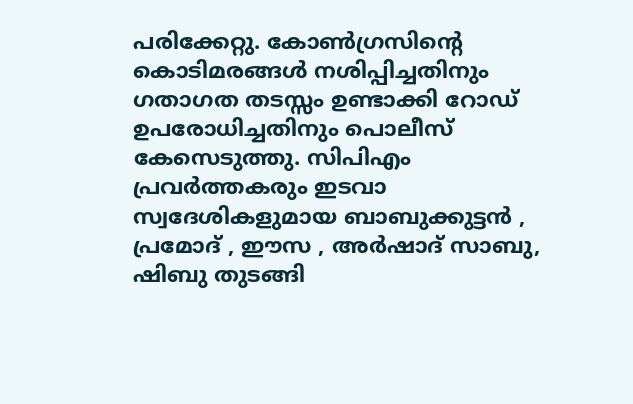പരിക്കേറ്റു. കോൺഗ്രസിന്റെ കൊടിമരങ്ങൾ നശിപ്പിച്ചതിനും ഗതാഗത തടസ്സം ഉണ്ടാക്കി റോഡ് ഉപരോധിച്ചതിനും പൊലീസ് കേസെടുത്തു. സിപിഎം പ്രവർത്തകരും ഇടവാ സ്വദേശികളുമായ ബാബുക്കുട്ടൻ , പ്രമോദ് , ഈസ , അർഷാദ് സാബു, ഷിബു തുടങ്ങി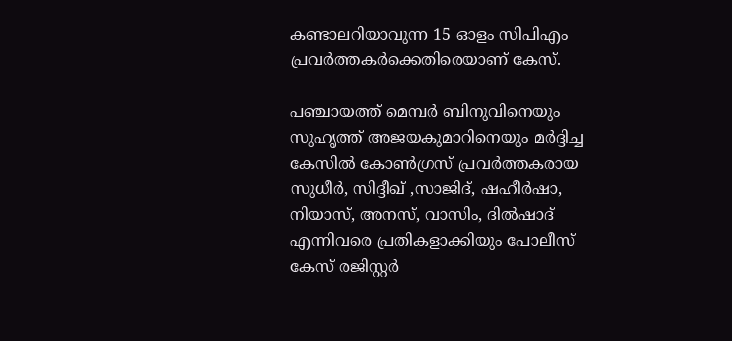കണ്ടാലറിയാവുന്ന 15 ഓളം സിപിഎം പ്രവർത്തകർക്കെതിരെയാണ് കേസ്.

പഞ്ചായത്ത് മെമ്പർ ബിനുവിനെയും സുഹൃത്ത് അജയകുമാറിനെയും മർദ്ദിച്ച കേസിൽ കോൺഗ്രസ് പ്രവർത്തകരായ സുധീർ, സിദ്ദീഖ് ,സാജിദ്, ഷഹീർഷാ, നിയാസ്, അനസ്, വാസിം, ദിൽഷാദ് എന്നിവരെ പ്രതികളാക്കിയും പോലീസ് കേസ് രജിസ്റ്റർ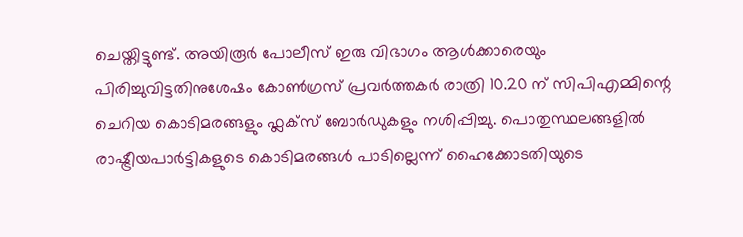ചെയ്തിട്ടുണ്ട്. അയിരൂർ പോലീസ് ഇരു വിഭാഗം ആൾക്കാരെയും പിരിച്ചുവിട്ടതിനുശേഷം കോൺഗ്രസ് പ്രവർത്തകർ രാത്രി 10.20 ന് സിപിഎമ്മിന്റെ ചെറിയ കൊടിമരങ്ങളും ഫ്ലക്സ് ബോർഡുകളും നശിപ്പിച്ചു. പൊതുസ്ഥലങ്ങളിൽ രാഷ്ട്രീയപാർട്ടികളുടെ കൊടിമരങ്ങൾ പാടില്ലെന്ന് ഹൈക്കോടതിയുടെ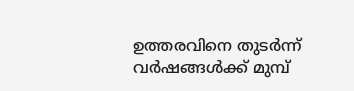ഉത്തരവിനെ തുടർന്ന് വർഷങ്ങൾക്ക് മുമ്പ്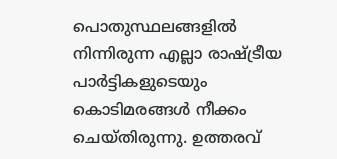പൊതുസ്ഥലങ്ങളിൽ നിന്നിരുന്ന എല്ലാ രാഷ്ട്രീയ പാർട്ടികളുടെയും കൊടിമരങ്ങൾ നീക്കം ചെയ്തിരുന്നു. ഉത്തരവ്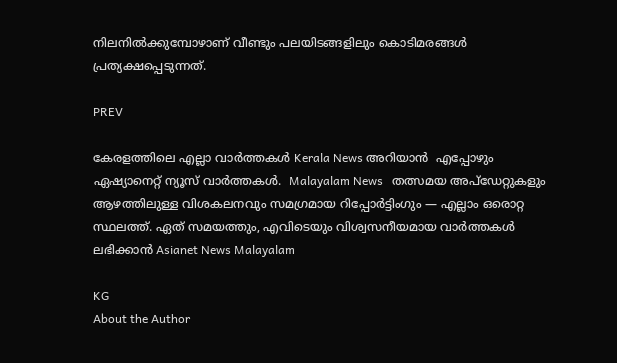നിലനിൽക്കുമ്പോഴാണ് വീണ്ടും പലയിടങ്ങളിലും കൊടിമരങ്ങൾ പ്രത്യക്ഷപ്പെടുന്നത്.

PREV

കേരളത്തിലെ എല്ലാ വാർത്തകൾ Kerala News അറിയാൻ  എപ്പോഴും ഏഷ്യാനെറ്റ് ന്യൂസ് വാർത്തകൾ.  Malayalam News   തത്സമയ അപ്‌ഡേറ്റുകളും ആഴത്തിലുള്ള വിശകലനവും സമഗ്രമായ റിപ്പോർട്ടിംഗും — എല്ലാം ഒരൊറ്റ സ്ഥലത്ത്. ഏത് സമയത്തും, എവിടെയും വിശ്വസനീയമായ വാർത്തകൾ ലഭിക്കാൻ Asianet News Malayalam

KG
About the Author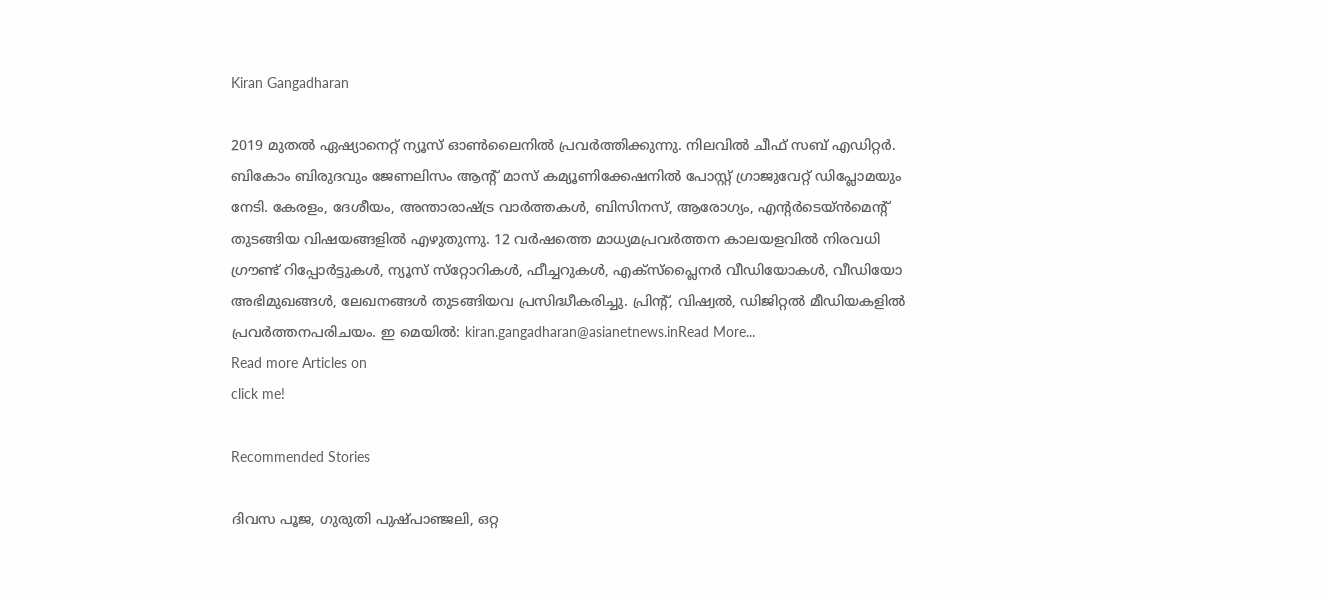Kiran Gangadharan

2019 മുതല്‍ ഏഷ്യാനെറ്റ് ന്യൂസ് ഓണ്‍ലൈനില്‍ പ്രവര്‍ത്തിക്കുന്നു. നിലവില്‍ ചീഫ് സബ് എഡിറ്റർ. ബികോം ബിരുദവും ജേണലിസം ആൻ്റ് മാസ് കമ്യൂണിക്കേഷനിൽ പോസ്റ്റ് ഗ്രാജുവേറ്റ് ഡിപ്ലോമയും നേടി. കേരളം, ദേശീയം, അന്താരാഷ്ട്ര വാര്‍ത്തകള്‍, ബിസിനസ്, ആരോഗ്യം, എന്റർടെയ്ൻമെൻ്റ് തുടങ്ങിയ വിഷയങ്ങളില്‍ എഴുതുന്നു. 12 വര്‍ഷത്തെ മാധ്യമപ്രവര്‍ത്തന കാലയളവില്‍ നിരവധി ഗ്രൗണ്ട് റിപ്പോര്‍ട്ടുകള്‍, ന്യൂസ് സ്‌റ്റോറികള്‍, ഫീച്ചറുകള്‍, എക്‌സ്‌പ്ലൈന‍ർ വീഡിയോകൾ, വീഡിയോ അഭിമുഖങ്ങള്‍, ലേഖനങ്ങള്‍ തുടങ്ങിയവ പ്രസിദ്ധീകരിച്ചു. പ്രിന്റ്, വിഷ്വല്‍, ഡിജിറ്റല്‍ മീഡിയകളില്‍ പ്രവര്‍ത്തനപരിചയം. ഇ മെയില്‍: kiran.gangadharan@asianetnews.inRead More...
Read more Articles on
click me!

Recommended Stories

ദിവസ പൂജ, ഗുരുതി പുഷ്പാഞ്ജലി, ഒറ്റ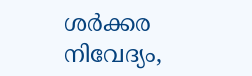ശർക്കര നിവേദ്യം,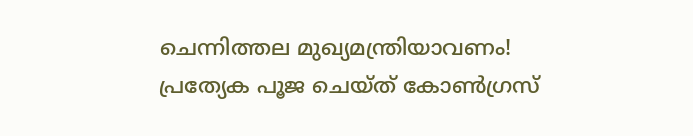ചെന്നിത്തല മുഖ്യമന്ത്രിയാവണം! പ്രത്യേക പൂജ ചെയ്ത് കോണ്‍ഗ്രസ്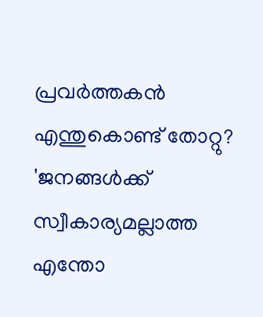പ്രവർത്തകൻ
എന്തുകൊണ്ട് തോറ്റു? 'ജനങ്ങൾക്ക് സ്വീകാര്യമല്ലാത്ത എന്തോ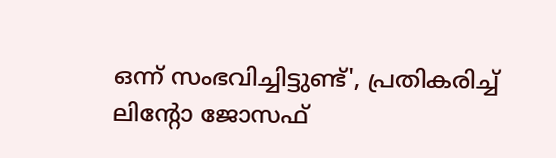ഒന്ന് സംഭവിച്ചിട്ടുണ്ട്', പ്രതികരിച്ച് ലിന്‍റോ ജോസഫ്